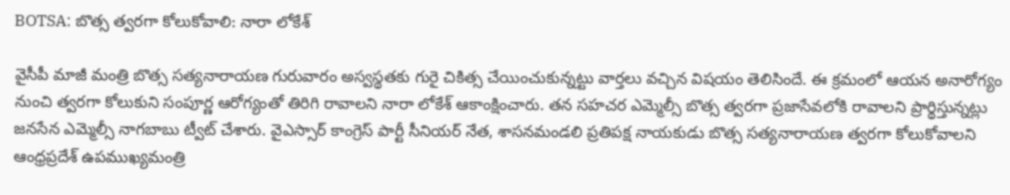BOTSA: బొత్స త్వరగా కోలుకోవాలి: నారా లోకేశ్

వైసీపీ మాజీ మంత్రి బొత్స సత్యనారాయణ గురువారం అస్వస్థతకు గురై చికిత్స చేయించుకున్నట్టు వార్తలు వచ్చిన విషయం తెలిసిందే. ఈ క్రమంలో ఆయన అనారోగ్యం నుంచి త్వరగా కోలుకుని సంపూర్ణ ఆరోగ్యంతో తిరిగి రావాలని నారా లోకేశ్ ఆకాంక్షించారు. తన సహచర ఎమ్మెల్సీ బొత్స త్వరగా ప్రజాసేవలోకి రావాలని ప్రార్థిస్తున్నట్లు జనసేన ఎమ్మెల్సీ నాగబాబు ట్వీట్ చేశారు. వైఎస్సార్ కాంగ్రెస్ పార్టీ సీనియర్ నేత, శాసనమండలి ప్రతిపక్ష నాయకుడు బొత్స సత్యనారాయణ త్వరగా కోలుకోవాలని ఆంధ్రప్రదేశ్ ఉపముఖ్యమంత్రి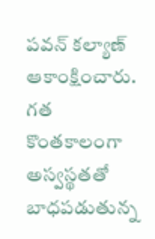పవన్ కల్యాణ్ ఆకాంక్షించారు. గత కొంతకాలంగా అస్వస్థతతో బాధపడుతున్న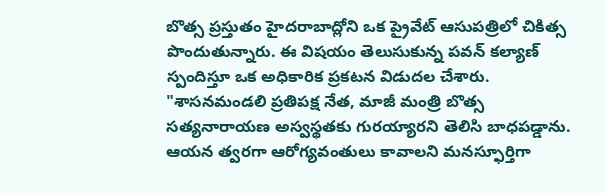బొత్స ప్రస్తుతం హైదరాబాద్లోని ఒక ప్రైవేట్ ఆసుపత్రిలో చికిత్స పొందుతున్నారు. ఈ విషయం తెలుసుకున్న పవన్ కల్యాణ్ స్పందిస్తూ ఒక అధికారిక ప్రకటన విడుదల చేశారు.
"శాసనమండలి ప్రతిపక్ష నేత, మాజీ మంత్రి బొత్స సత్యనారాయణ అస్వస్థతకు గురయ్యారని తెలిసి బాధపడ్డాను. ఆయన త్వరగా ఆరోగ్యవంతులు కావాలని మనస్ఫూర్తిగా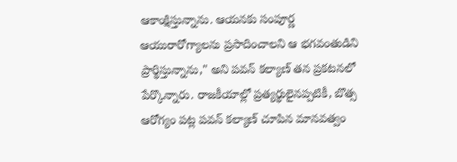ఆకాంక్షిస్తున్నాను. ఆయనకు సంపూర్ణ ఆయురారోగ్యాలను ప్రసాదించాలని ఆ భగవంతుడిని ప్రార్థిస్తున్నాను," అని పవన్ కల్యాణ్ తన ప్రకటనలో పేర్కొన్నారు. రాజకీయాల్లో ప్రత్యర్థులైనప్పటికీ, బొత్స ఆరోగ్యం పట్ల పవన్ కల్యాణ్ చూపిన మానవత్వం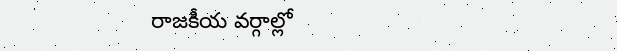రాజకీయ వర్గాల్లో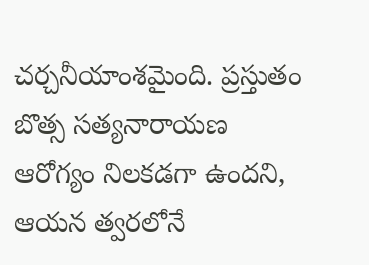చర్చనీయాంశమైంది. ప్రస్తుతం బొత్స సత్యనారాయణ ఆరోగ్యం నిలకడగా ఉందని, ఆయన త్వరలోనే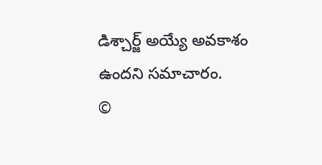డిశ్చార్జ్ అయ్యే అవకాశం ఉందని సమాచారం.
©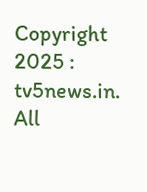Copyright 2025 : tv5news.in. All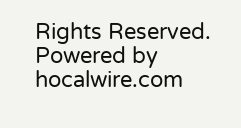Rights Reserved. Powered by hocalwire.com